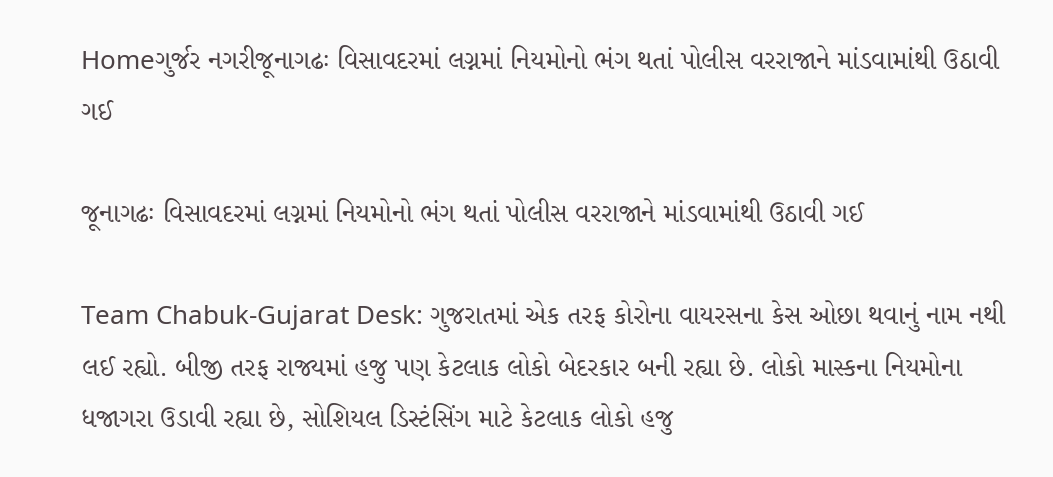Homeગુર્જર નગરીજૂનાગઢઃ વિસાવદરમાં લગ્નમાં નિયમોનો ભંગ થતાં પોલીસ વરરાજાને માંડવામાંથી ઉઠાવી ગઈ

જૂનાગઢઃ વિસાવદરમાં લગ્નમાં નિયમોનો ભંગ થતાં પોલીસ વરરાજાને માંડવામાંથી ઉઠાવી ગઈ

Team Chabuk-Gujarat Desk: ગુજરાતમાં એક તરફ કોરોના વાયરસના કેસ ઓછા થવાનું નામ નથી લઈ રહ્યો. બીજી તરફ રાજ્યમાં હજુ પણ કેટલાક લોકો બેદરકાર બની રહ્યા છે. લોકો માસ્કના નિયમોના ધજાગરા ઉડાવી રહ્યા છે, સોશિયલ ડિસ્ટંસિંગ માટે કેટલાક લોકો હજુ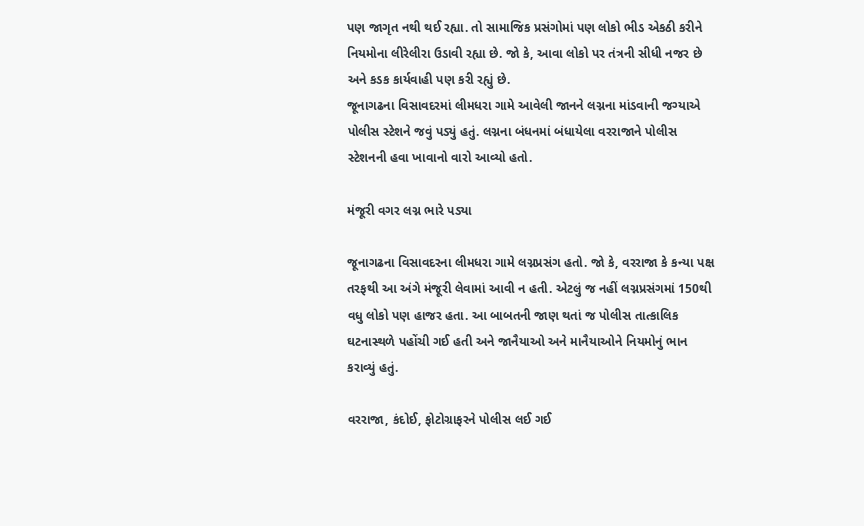પણ જાગૃત નથી થઈ રહ્યા. તો સામાજિક પ્રસંગોમાં પણ લોકો ભીડ એકઠી કરીને નિયમોના લીરેલીરા ઉડાવી રહ્યા છે. જો કે, આવા લોકો પર તંત્રની સીધી નજર છે અને કડક કાર્યવાહી પણ કરી રહ્યું છે.
જૂનાગઢના વિસાવદરમાં લીમધરા ગામે આવેલી જાનને લગ્નના માંડવાની જગ્યાએ પોલીસ સ્ટેશને જવું પડ્યું હતું. લગ્નના બંધનમાં બંધાયેલા વરરાજાને પોલીસ સ્ટેશનની હવા ખાવાનો વારો આવ્યો હતો.

મંજૂરી વગર લગ્ન ભારે પડ્યા

જૂનાગઢના વિસાવદરના લીમધરા ગામે લગ્નપ્રસંગ હતો. જો કે, વરરાજા કે કન્યા પક્ષ તરફથી આ અંગે મંજૂરી લેવામાં આવી ન હતી. એટલું જ નહીં લગ્નપ્રસંગમાં 150થી વધુ લોકો પણ હાજર હતા. આ બાબતની જાણ થતાં જ પોલીસ તાત્કાલિક ઘટનાસ્થળે પહોંચી ગઈ હતી અને જાનૈયાઓ અને માનૈયાઓને નિયમોનું ભાન કરાવ્યું હતું.

વરરાજા, કંદોઈ, ફોટોગ્રાફરને પોલીસ લઈ ગઈ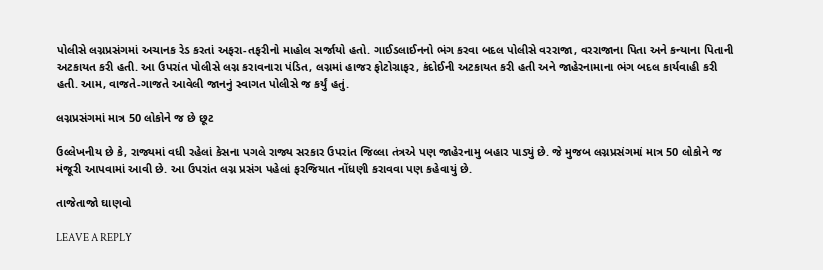પોલીસે લગ્નપ્રસંગમાં અચાનક રેડ કરતાં અફરા-તફરીનો માહોલ સર્જાયો હતો. ગાઈડલાઈનનો ભંગ કરવા બદલ પોલીસે વરરાજા, વરરાજાના પિતા અને કન્યાના પિતાની અટકાયત કરી હતી. આ ઉપરાંત પોલીસે લગ્ન કરાવનારા પંડિત, લગ્નમાં હાજર ફોટોગ્રાફર, કંદોઈની અટકાયત કરી હતી અને જાહેરનામાના ભંગ બદલ કાર્યવાહી કરી હતી. આમ, વાજતે-ગાજતે આવેલી જાનનું સ્વાગત પોલીસે જ કર્યું હતું.

લગ્નપ્રસંગમાં માત્ર 50 લોકોને જ છે છૂટ

ઉલ્લેખનીય છે કે, રાજ્યમાં વધી રહેલાં કેસના પગલે રાજ્ય સરકાર ઉપરાંત જિલ્લા તંત્રએ પણ જાહેરનામુ બહાર પાડ્યું છે. જે મુજબ લગ્નપ્રસંગમાં માત્ર 50 લોકોને જ મંજૂરી આપવામાં આવી છે. આ ઉપરાંત લગ્ન પ્રસંગ પહેલાં ફરજિયાત નોંધણી કરાવવા પણ કહેવાયું છે.

તાજેતાજો ઘાણવો

LEAVE A REPLY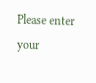Please enter your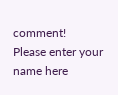comment!
Please enter your name here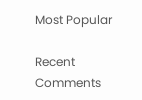Most Popular

Recent Comments